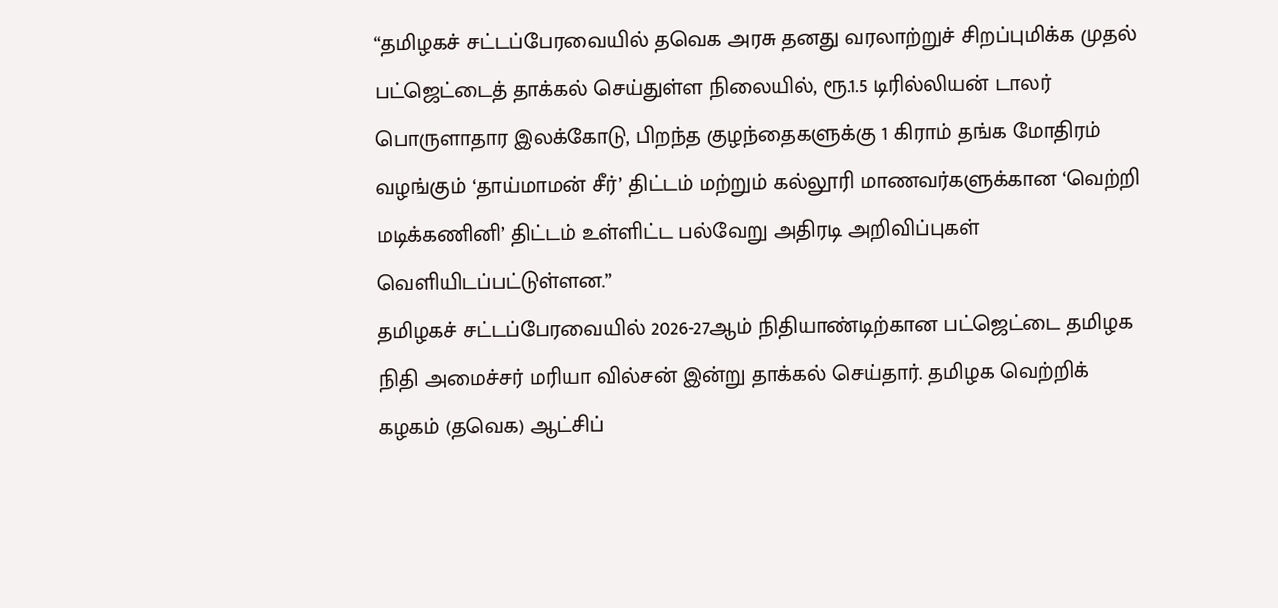“தமிழகச் சட்டப்பேரவையில் தவெக அரசு தனது வரலாற்றுச் சிறப்புமிக்க முதல் பட்ஜெட்டைத் தாக்கல் செய்துள்ள நிலையில், ரூ.1.5 டிரில்லியன் டாலர் பொருளாதார இலக்கோடு, பிறந்த குழந்தைகளுக்கு 1 கிராம் தங்க மோதிரம் வழங்கும் ‘தாய்மாமன் சீர்’ திட்டம் மற்றும் கல்லூரி மாணவர்களுக்கான ‘வெற்றி மடிக்கணினி’ திட்டம் உள்ளிட்ட பல்வேறு அதிரடி அறிவிப்புகள் வெளியிடப்பட்டுள்ளன.”
தமிழகச் சட்டப்பேரவையில் 2026-27ஆம் நிதியாண்டிற்கான பட்ஜெட்டை தமிழக நிதி அமைச்சர் மரியா வில்சன் இன்று தாக்கல் செய்தார். தமிழக வெற்றிக் கழகம் (தவெக) ஆட்சிப்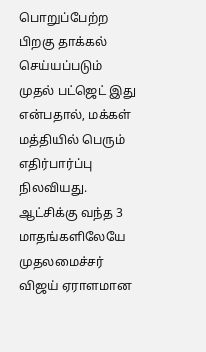பொறுப்பேற்ற பிறகு தாக்கல் செய்யப்படும் முதல் பட்ஜெட் இது என்பதால், மக்கள் மத்தியில் பெரும் எதிர்பார்ப்பு நிலவியது. ஆட்சிக்கு வந்த 3 மாதங்களிலேயே முதலமைச்சர் விஜய் ஏராளமான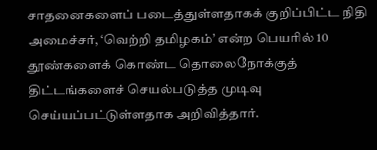சாதனைகளைப் படைத்துள்ளதாகக் குறிப்பிட்ட நிதி அமைச்சர், ‘வெற்றி தமிழகம்’ என்ற பெயரில் 10 தூண்களைக் கொண்ட தொலைநோக்குத் திட்டங்களைச் செயல்படுத்த முடிவு செய்யப்பட்டுள்ளதாக அறிவித்தார்.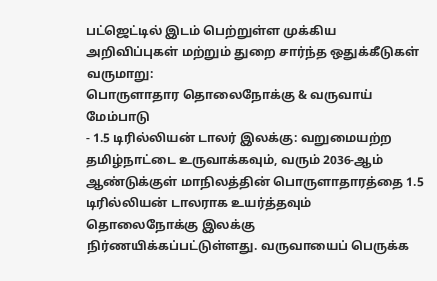பட்ஜெட்டில் இடம் பெற்றுள்ள முக்கிய அறிவிப்புகள் மற்றும் துறை சார்ந்த ஒதுக்கீடுகள் வருமாறு:
பொருளாதார தொலைநோக்கு & வருவாய் மேம்பாடு
- 1.5 டிரில்லியன் டாலர் இலக்கு: வறுமையற்ற தமிழ்நாட்டை உருவாக்கவும், வரும் 2036-ஆம் ஆண்டுக்குள் மாநிலத்தின் பொருளாதாரத்தை 1.5 டிரில்லியன் டாலராக உயர்த்தவும் தொலைநோக்கு இலக்கு நிர்ணயிக்கப்பட்டுள்ளது. வருவாயைப் பெருக்க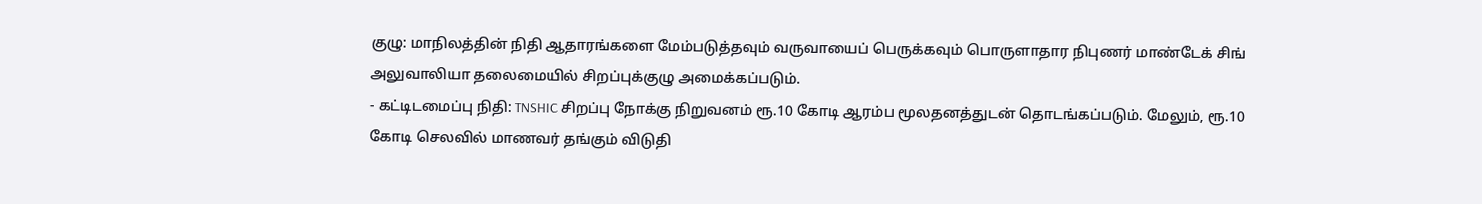குழு: மாநிலத்தின் நிதி ஆதாரங்களை மேம்படுத்தவும் வருவாயைப் பெருக்கவும் பொருளாதார நிபுணர் மாண்டேக் சிங் அலுவாலியா தலைமையில் சிறப்புக்குழு அமைக்கப்படும்.
- கட்டிடமைப்பு நிதி: TNSHIC சிறப்பு நோக்கு நிறுவனம் ரூ.10 கோடி ஆரம்ப மூலதனத்துடன் தொடங்கப்படும். மேலும், ரூ.10 கோடி செலவில் மாணவர் தங்கும் விடுதி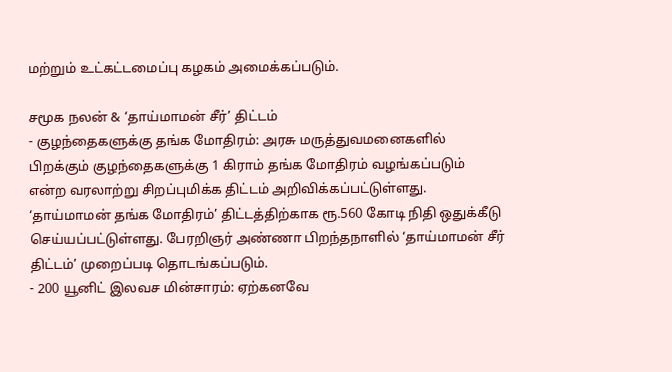மற்றும் உட்கட்டமைப்பு கழகம் அமைக்கப்படும்.

சமூக நலன் & ‘தாய்மாமன் சீர்’ திட்டம்
- குழந்தைகளுக்கு தங்க மோதிரம்: அரசு மருத்துவமனைகளில் பிறக்கும் குழந்தைகளுக்கு 1 கிராம் தங்க மோதிரம் வழங்கப்படும் என்ற வரலாற்று சிறப்புமிக்க திட்டம் அறிவிக்கப்பட்டுள்ளது. ‘தாய்மாமன் தங்க மோதிரம்’ திட்டத்திற்காக ரூ.560 கோடி நிதி ஒதுக்கீடு செய்யப்பட்டுள்ளது. பேரறிஞர் அண்ணா பிறந்தநாளில் ‘தாய்மாமன் சீர் திட்டம்’ முறைப்படி தொடங்கப்படும்.
- 200 யூனிட் இலவச மின்சாரம்: ஏற்கனவே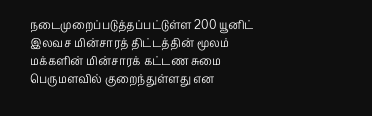நடைமுறைப்படுத்தப்பட்டுள்ள 200 யூனிட் இலவச மின்சாரத் திட்டத்தின் மூலம் மக்களின் மின்சாரக் கட்டண சுமை பெருமளவில் குறைந்துள்ளது என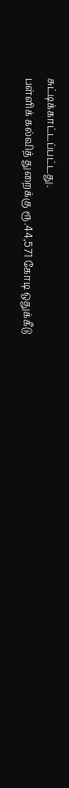சுட்டிக்காட்டப்பட்டது.
பள்ளிக் கல்வித் துறைக்கு ரூ.44,571 கோடி ஒதுக்கீடு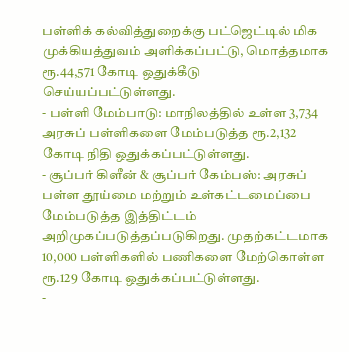பள்ளிக் கல்வித்துறைக்கு பட்ஜெட்டில் மிக முக்கியத்துவம் அளிக்கப்பட்டு, மொத்தமாக ரூ.44,571 கோடி ஒதுக்கீடு செய்யப்பட்டுள்ளது.
- பள்ளி மேம்பாடு: மாநிலத்தில் உள்ள 3,734 அரசுப் பள்ளிகளை மேம்படுத்த ரூ.2,132 கோடி நிதி ஒதுக்கப்பட்டுள்ளது.
- சூப்பர் கிளீன் & சூப்பர் கேம்பஸ்: அரசுப் பள்ள தூய்மை மற்றும் உள்கட்டமைப்பை மேம்படுத்த இத்திட்டம் அறிமுகப்படுத்தப்படுகிறது. முதற்கட்டமாக 10,000 பள்ளிகளில் பணிகளை மேற்கொள்ள ரூ.129 கோடி ஒதுக்கப்பட்டுள்ளது.
-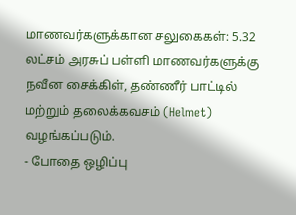மாணவர்களுக்கான சலுகைகள்: 5.32 லட்சம் அரசுப் பள்ளி மாணவர்களுக்கு நவீன சைக்கிள், தண்ணீர் பாட்டில் மற்றும் தலைக்கவசம் (Helmet) வழங்கப்படும்.
- போதை ஒழிப்பு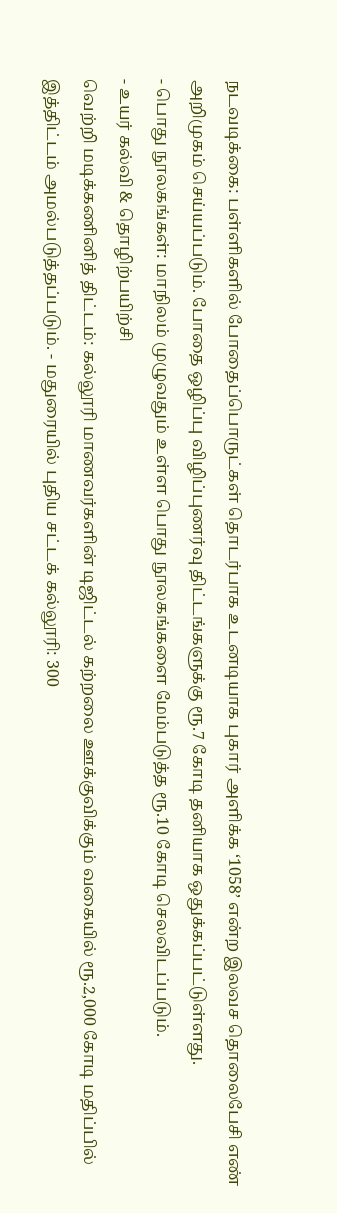நடவடிக்கை: பள்ளிகளில் போதைப்பொருட்கள் தொடர்பாக உடனடியாக புகார் அளிக்க ‘1058’ என்ற இலவச தொலைபேசி எண் அறிமுகம் செய்யப்படும். போதை ஒழிப்பு விழிப்புணர்வு திட்டங்களுக்கு ரூ.7 கோடி தனியாக ஒதுக்கப்பட்டுள்ளது.
- பொது நூலகங்கள்: மாநிலம் முழுவதும் உள்ள பொது நூலகங்களை மேம்படுத்த ரூ.10 கோடி செலவிடப்படும்.
- உயர் கல்வி & தொழிற்பயிற்சி
வெற்றி மடிக்கணினித் திட்டம்: கல்லூரி மாணவர்களின் டிஜிட்டல் கற்றலை ஊக்குவிக்கும் வகையில் ரூ.2,000 கோடி மதிப்பில் இத்திட்டம் அமல்படுத்தப்படும். - மதுரையில் புதிய சட்டக் கல்லூரி: 300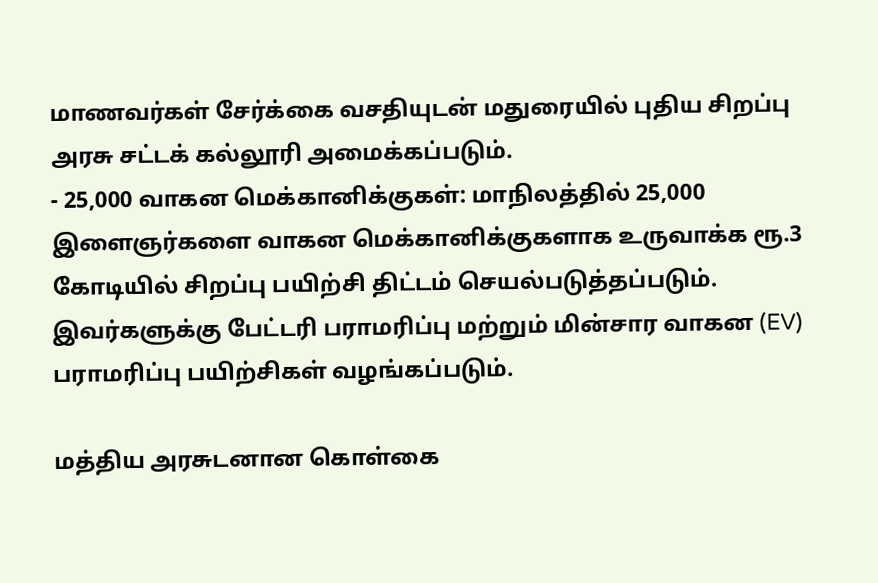மாணவர்கள் சேர்க்கை வசதியுடன் மதுரையில் புதிய சிறப்பு அரசு சட்டக் கல்லூரி அமைக்கப்படும்.
- 25,000 வாகன மெக்கானிக்குகள்: மாநிலத்தில் 25,000 இளைஞர்களை வாகன மெக்கானிக்குகளாக உருவாக்க ரூ.3 கோடியில் சிறப்பு பயிற்சி திட்டம் செயல்படுத்தப்படும். இவர்களுக்கு பேட்டரி பராமரிப்பு மற்றும் மின்சார வாகன (EV) பராமரிப்பு பயிற்சிகள் வழங்கப்படும்.

மத்திய அரசுடனான கொள்கை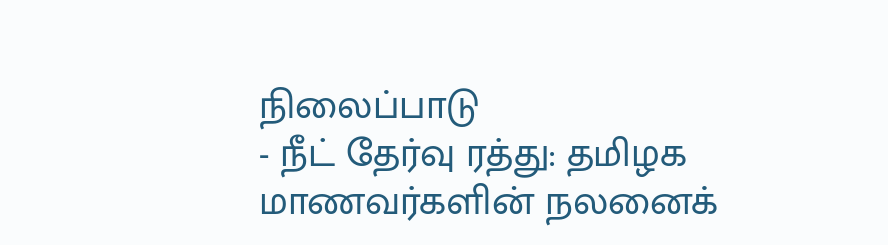நிலைப்பாடு
- நீட் தேர்வு ரத்து: தமிழக மாணவர்களின் நலனைக்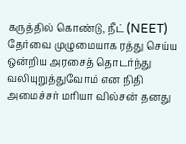கருத்தில் கொண்டு, நீட் (NEET) தேர்வை முழுமையாக ரத்து செய்ய ஒன்றிய அரசைத் தொடர்ந்து வலியுறுத்துவோம் என நிதி அமைச்சர் மரியா வில்சன் தனது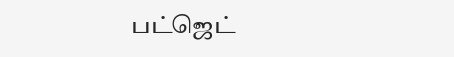பட்ஜெட்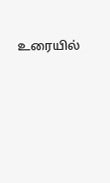உரையில்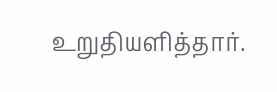உறுதியளித்தார்.